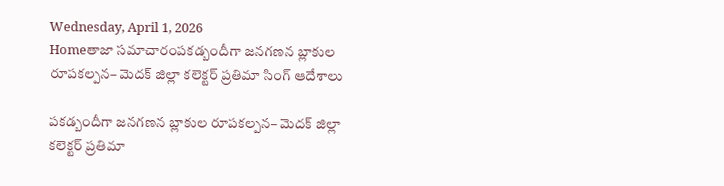Wednesday, April 1, 2026
Homeతాజా సమాచారంపకడ్బందీగా జనగణన బ్లాకుల రూపకల్పన– మెదక్ జిల్లా కలెక్టర్ ప్రతిమా సింగ్ ఆదేశాలు

పకడ్బందీగా జనగణన బ్లాకుల రూపకల్పన– మెదక్ జిల్లా కలెక్టర్ ప్రతిమా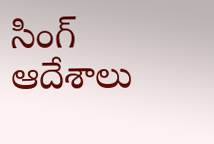సింగ్ ఆదేశాలు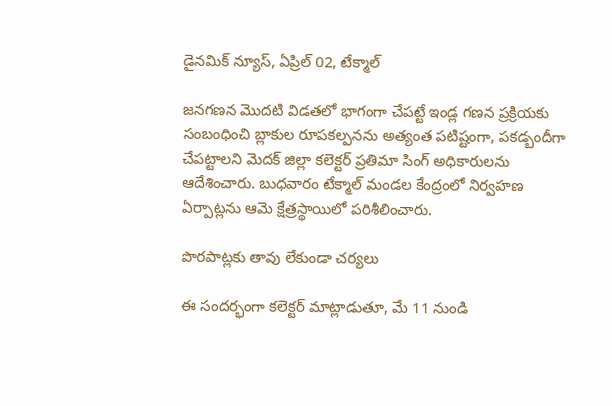డైనమిక్ న్యూస్, ఏప్రిల్ 02, టేక్మాల్

జనగణన మొదటి విడతలో భాగంగా చేపట్టే ఇండ్ల గణన ప్రక్రియకు సంబంధించి బ్లాకుల రూపకల్పనను అత్యంత పటిష్టంగా, పకడ్బందీగా చేపట్టాలని మెదక్ జిల్లా కలెక్టర్ ప్రతిమా సింగ్ అధికారులను ఆదేశించారు. బుధవారం టేక్మాల్ మండల కేంద్రంలో నిర్వహణ ఏర్పాట్లను ఆమె క్షేత్రస్థాయిలో పరిశీలించారు.

పొరపాట్లకు తావు లేకుండా చర్యలు

ఈ సందర్భంగా కలెక్టర్ మాట్లాడుతూ, మే 11 నుండి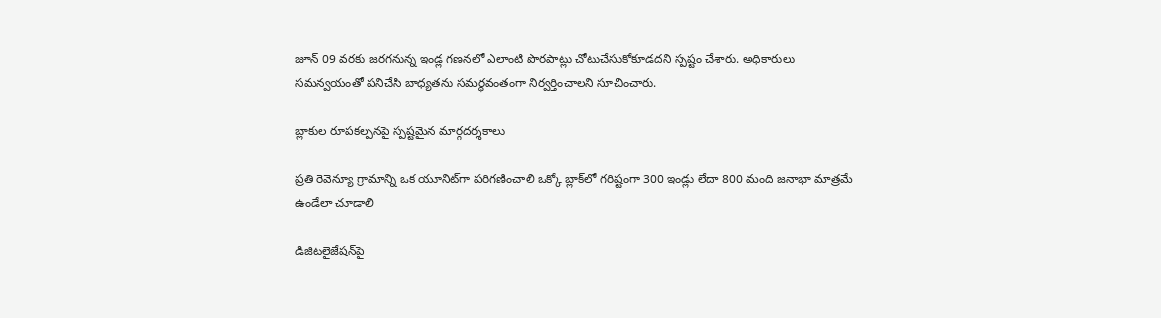జూన్ 09 వరకు జరగనున్న ఇండ్ల గణనలో ఎలాంటి పొరపాట్లు చోటుచేసుకోకూడదని స్పష్టం చేశారు. అధికారులు సమన్వయంతో పనిచేసి బాధ్యతను సమర్థవంతంగా నిర్వర్తించాలని సూచించారు.

బ్లాకుల రూపకల్పనపై స్పష్టమైన మార్గదర్శకాలు

ప్రతి రెవెన్యూ గ్రామాన్ని ఒక యూనిట్‌గా పరిగణించాలి ఒక్కో బ్లాక్‌లో గరిష్టంగా 300 ఇండ్లు లేదా 800 మంది జనాభా మాత్రమే ఉండేలా చూడాలి

డిజిటలైజేషన్‌పై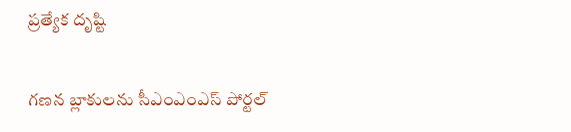ప్రత్యేక దృష్టి

గణన బ్లాకులను సీఎంఎంఎస్ పోర్టల్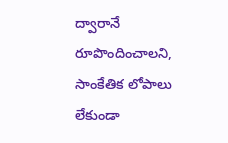ద్వారానే రూపొందించాలని, సాంకేతిక లోపాలు లేకుండా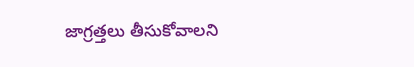జాగ్రత్తలు తీసుకోవాలని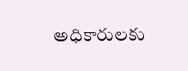అధికారులకు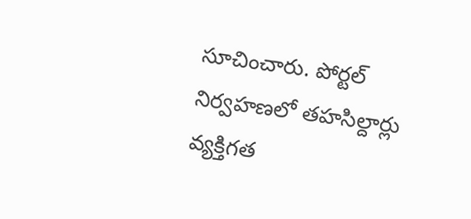సూచించారు. పోర్టల్ నిర్వహణలో తహసిల్దార్లు వ్యక్తిగత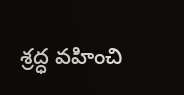శ్రద్ధ వహించి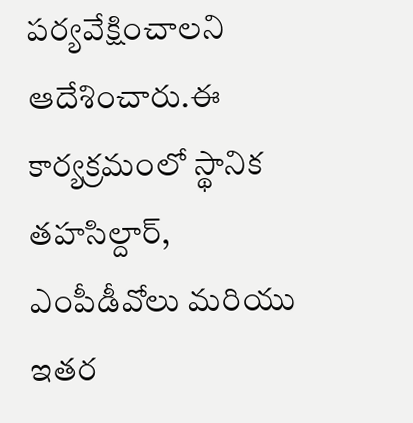పర్యవేక్షించాలని ఆదేశించారు.ఈ కార్యక్రమంలో స్థానిక తహసిల్దార్, ఎంపీడీవోలు మరియు ఇతర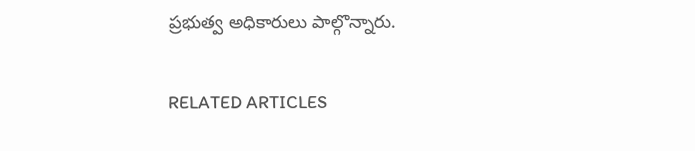ప్రభుత్వ అధికారులు పాల్గొన్నారు.

RELATED ARTICLES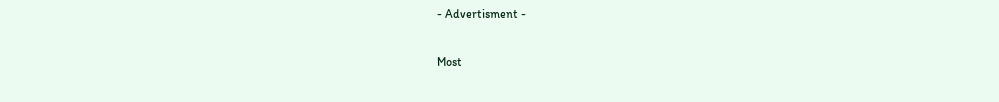- Advertisment -

Most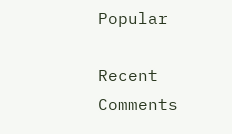Popular

Recent Comments